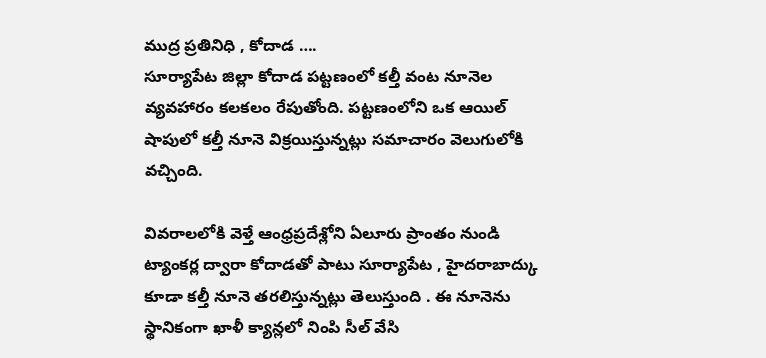ముద్ర ప్రతినిధి , కోదాడ ….
సూర్యాపేట జిల్లా కోదాడ పట్టణంలో కల్తీ వంట నూనెల వ్యవహారం కలకలం రేపుతోంది. పట్టణంలోని ఒక ఆయిల్ షాపులో కల్తీ నూనె విక్రయిస్తున్నట్లు సమాచారం వెలుగులోకి వచ్చింది.

వివరాలలోకి వెళ్తే ఆంధ్రప్రదేశ్లోని ఏలూరు ప్రాంతం నుండి ట్యాంకర్ల ద్వారా కోదాడతో పాటు సూర్యాపేట , హైదరాబాద్కు కూడా కల్తీ నూనె తరలిస్తున్నట్లు తెలుస్తుంది . ఈ నూనెను స్థానికంగా ఖాళీ క్యాన్లలో నింపి సీల్ వేసి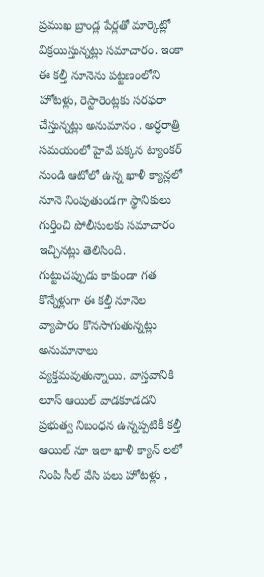ప్రముఖ బ్రాండ్ల పేర్లతో మార్కెట్లో విక్రయిస్తున్నట్లు సమాచారం. ఇంకా ఈ కల్తీ నూనెను పట్టణంలోని హోటళ్లు, రెస్టారెంట్లకు సరఫరా చేస్తున్నట్లు అనుమానం . అర్ధరాత్రి సమయంలో హైవే పక్కన ట్యాంకర్ నుండి ఆటోలో ఉన్న ఖాళీ క్యాన్లలో నూనె నింపుతుండగా స్థానికులు గుర్తించి పోలీసులకు సమాచారం ఇచ్చినట్లు తెలిసింది.
గుట్టుచప్పుడు కాకుండా గత కొన్నేళ్లుగా ఈ కల్తీ నూనెల వ్యాపారం కొనసాగుతున్నట్లు అనుమానాలు వ్యక్తమవుతున్నాయి. వాస్తవానికి లూస్ ఆయిల్ వాడకూడదని ప్రభుత్వ నిబంధన ఉన్నప్పటికీ కల్తీ ఆయిల్ నూ ఇలా ఖాళీ క్యాన్ లలో నింపి సీల్ వేసి పలు హోటళ్లు ,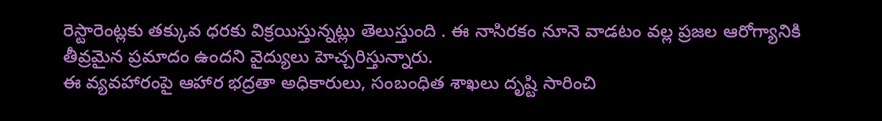రెస్టారెంట్లకు తక్కువ ధరకు విక్రయిస్తున్నట్లు తెలుస్తుంది . ఈ నాసిరకం నూనె వాడటం వల్ల ప్రజల ఆరోగ్యానికి తీవ్రమైన ప్రమాదం ఉందని వైద్యులు హెచ్చరిస్తున్నారు.
ఈ వ్యవహారంపై ఆహార భద్రతా అధికారులు, సంబంధిత శాఖలు దృష్టి సారించి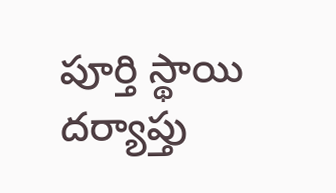పూర్తి స్థాయి దర్యాప్తు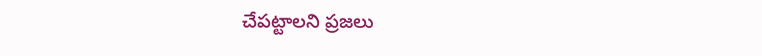చేపట్టాలని ప్రజలు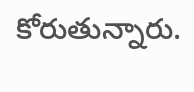కోరుతున్నారు.